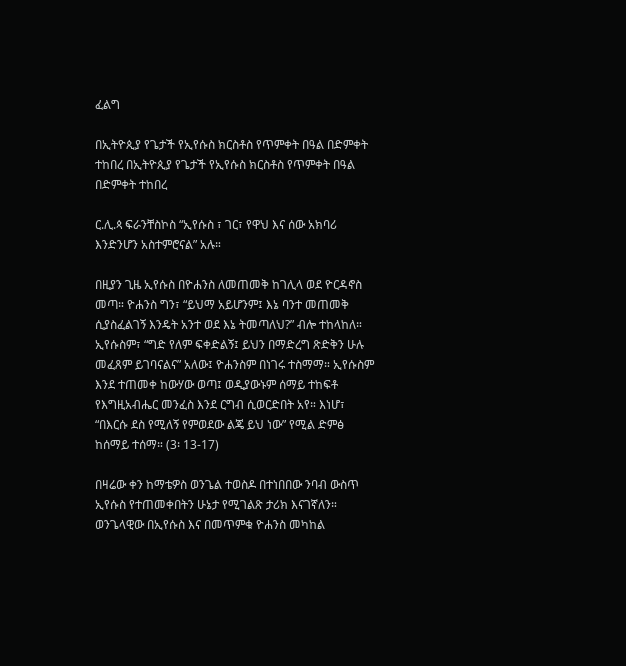ፈልግ

በኢትዮጲያ የጌታች የኢየሱስ ክርስቶስ የጥምቀት በዓል በድምቀት ተከበረ በኢትዮጲያ የጌታች የኢየሱስ ክርስቶስ የጥምቀት በዓል በድምቀት ተከበረ

ር.ሊ.ጳ ፍራንቸስኮስ “ኢየሱስ ፣ ገር፣ የዋህ እና ሰው አክባሪ እንድንሆን አስተምሮናል” አሉ።

በዚያን ጊዜ ኢየሱስ በዮሐንስ ለመጠመቅ ከገሊላ ወደ ዮርዳኖስ መጣ። ዮሐንስ ግን፣ “ይህማ አይሆንም፤ እኔ ባንተ መጠመቅ ሲያስፈልገኝ እንዴት አንተ ወደ እኔ ትመጣለህ?” ብሎ ተከላከለ። ኢየሱስም፣ “ግድ የለም ፍቀድልኝ፤ ይህን በማድረግ ጽድቅን ሁሉ መፈጸም ይገባናልና” አለው፤ ዮሐንስም በነገሩ ተስማማ። ኢየሱስም እንደ ተጠመቀ ከውሃው ወጣ፤ ወዲያውኑም ሰማይ ተከፍቶ የእግዚአብሔር መንፈስ እንደ ርግብ ሲወርድበት አየ። እነሆ፣ “በእርሱ ደስ የሚለኝ የምወደው ልጄ ይህ ነው” የሚል ድምፅ ከሰማይ ተሰማ። (3፡ 13-17)

በዛሬው ቀን ከማቴዎስ ወንጌል ተወስዶ በተነበበው ንባብ ውስጥ ኢየሱስ የተጠመቀበትን ሁኔታ የሚገልጽ ታሪክ እናገኛለን። ወንጌላዊው በኢየሱስ እና በመጥምቁ ዮሐንስ መካከል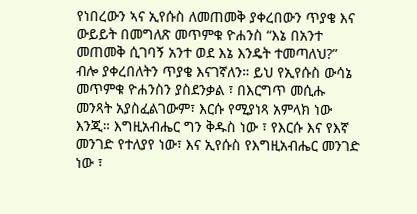የነበረውን ኣና ኢየሱስ ለመጠመቅ ያቀረበውን ጥያቄ እና ውይይት በመግለጽ መጥምቁ ዮሐንስ “እኔ በአንተ መጠመቅ ሲገባኝ አንተ ወደ እኔ እንዴት ተመጣለህ?” ብሎ ያቀረበለትን ጥያቄ እናገኛለን። ይህ የኢየሱስ ውሳኔ መጥምቁ ዮሐንስን ያስደንቃል ፣ በእርግጥ መሲሑ መንጻት አያስፈልገውም፣ እርሱ የሚያነጻ አምላክ ነው እንጂ። እግዚአብሔር ግን ቅዱስ ነው ፣ የእርሱ እና የእኛ መንገድ የተለያየ ነው፣ እና ኢየሱስ የእግዚአብሔር መንገድ ነው ፣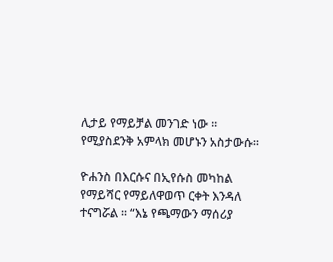ሊታይ የማይቻል መንገድ ነው ፡፡ የሚያስደንቅ አምላክ መሆኑን አስታውሱ።

ዮሐንስ በእርሱና በኢየሱስ መካከል የማይሻር የማይለዋወጥ ርቀት እንዳለ ተናግሯል ፡፡ “እኔ የጫማውን ማሰሪያ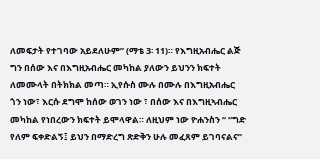ለመፍታት የተገባው አይደለሁም” (ማቴ 3፡ 11)። የእግዚአብሔር ልጅ ግን በሰው እና በእግዚአብሔር መካከል ያለውን ይህንን ክፍተት ለመሙላት በትክክል መጣ። ኢየሱስ ሙሉ በሙሉ በእግዚአብሔር ጎን ነው፣ እርሱ ደግሞ ከሰው ወገን ነው ፣ በሰው እና በእግዚኣብሔር መካከል የነበረውን ክፍተት ይሞላዋል። ለዚህም ነው ዮሐንስን “ “ግድ የለም ፍቀድልኝ፤ ይህን በማድረግ ጽድቅን ሁሉ መፈጸም ይገባናልና”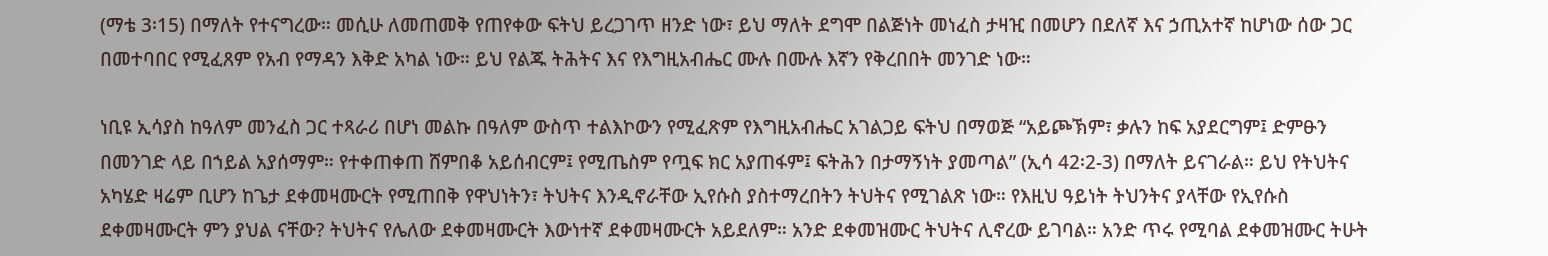(ማቴ 3፡15) በማለት የተናግረው። መሲሁ ለመጠመቅ የጠየቀው ፍትህ ይረጋገጥ ዘንድ ነው፣ ይህ ማለት ደግሞ በልጅነት መነፈስ ታዛዢ በመሆን በደለኛ እና ኃጢአተኛ ከሆነው ሰው ጋር በመተባበር የሚፈጸም የአብ የማዳን እቅድ አካል ነው። ይህ የልጁ ትሕትና እና የእግዚአብሔር ሙሉ በሙሉ እኛን የቅረበበት መንገድ ነው።

ነቢዩ ኢሳያስ ከዓለም መንፈስ ጋር ተጻራሪ በሆነ መልኩ በዓለም ውስጥ ተልእኮውን የሚፈጽም የእግዚአብሔር አገልጋይ ፍትህ በማወጅ “አይጮኽም፣ ቃሉን ከፍ አያደርግም፤ ድምፁን በመንገድ ላይ በኀይል አያሰማም። የተቀጠቀጠ ሸምበቆ አይሰብርም፤ የሚጤስም የጧፍ ክር አያጠፋም፤ ፍትሕን በታማኝነት ያመጣል” (ኢሳ 42፡2-3) በማለት ይናገራል። ይህ የትህትና አካሄድ ዛሬም ቢሆን ከጌታ ደቀመዛሙርት የሚጠበቅ የዋህነትን፣ ትህትና እንዲኖራቸው ኢየሱስ ያስተማረበትን ትህትና የሚገልጽ ነው። የእዚህ ዓይነት ትህንትና ያላቸው የኢየሱስ ደቀመዛሙርት ምን ያህል ናቸው? ትህትና የሌለው ደቀመዛሙርት እውነተኛ ደቀመዛሙርት አይደለም። አንድ ደቀመዝሙር ትህትና ሊኖረው ይገባል። አንድ ጥሩ የሚባል ደቀመዝሙር ትሁት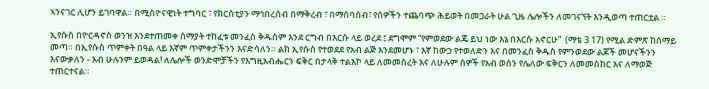ኣንናገር ሊሆን ይገባዋል። በሚስዮናዊነት ተግባር ፣ የክርስቲያን ማኅበረሰብ በማቅረብ ፣ በማሰባሰብ፣ የሰዎችን ተጨባጭ ሕይወት በመጋራት ሁል ጊዜ ሌሎችን ለመገናኘት እንዲወጣ ተጠርቷል ።

ኢየሱስ በዮርዳኖስ ወንዝ እንደተጠመቀ ሰማያት ተከፈቱ መንፈስ ቅዱስም እንደ ርግብ በእርሱ ላይ ወረደ ፤ ደግሞም “የምወደው ልጄ ይህ ነው እኔ በእርሱ አኖርሁ”  (ማቴ 3 17) የሚል ድምጽ ከሰማይ መጣ። በኢየሱስ ጥምቀት በዓል ላይ እኛም ጥምቀታችንን እናድሳለን። ልክ ኢየሱስ የተወደደ የአብ ልጅ እንደመሆኑ ፣ እኛ ከውኃ የተወለድን እና በመንፈስ ቅዱስ የምንወደው ልጆች መሆናችንን እናውቃለን - አብ ሁሉንም ይወዳል! ለሌሎች ወንድሞቻችን የእግዚአብሔርን ፍቅር በታላቅ ተልእኮ ላይ ለመመስረት እና ለሁሉም ሰዎች የአብ ወሰን የሌለው ፍቅርን ለመመስከር እና ለማወጅ ተጠርተናል።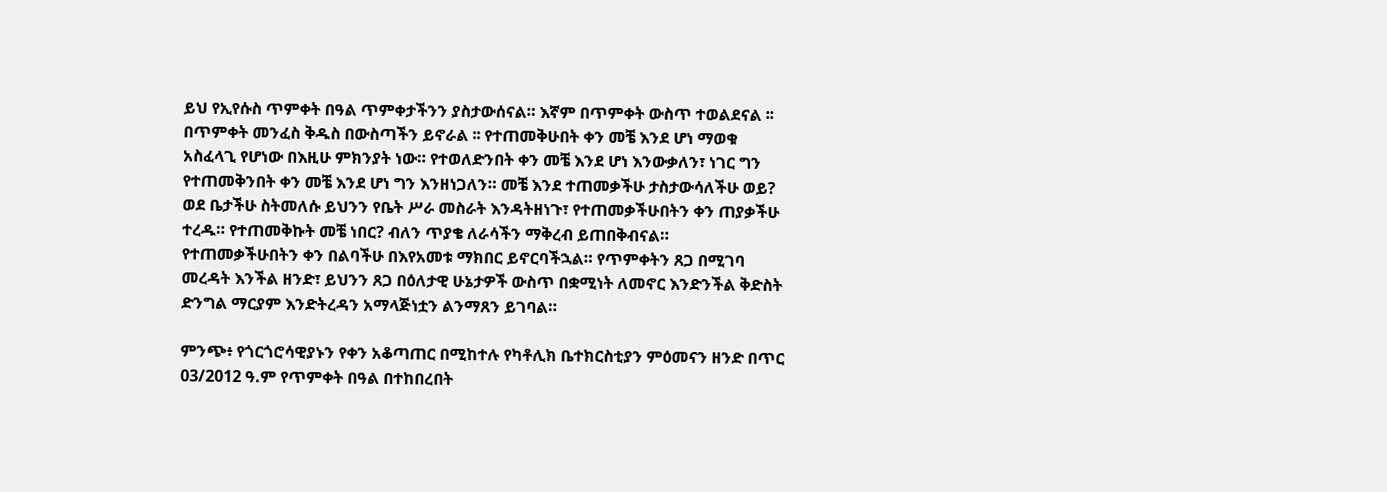ይህ የኢየሱስ ጥምቀት በዓል ጥምቀታችንን ያስታውሰናል። እኛም በጥምቀት ውስጥ ተወልደናል ፡፡ በጥምቀት መንፈስ ቅዱስ በውስጣችን ይኖራል ፡፡ የተጠመቅሁበት ቀን መቼ እንደ ሆነ ማወቁ አስፈላጊ የሆነው በእዚሁ ምክንያት ነው። የተወለድንበት ቀን መቼ እንደ ሆነ እንውቃለን፣ ነገር ግን የተጠመቅንበት ቀን መቼ እንደ ሆነ ግን እንዘነጋለን። መቼ እንደ ተጠመቃችሁ ታስታውሳለችሁ ወይ? ወደ ቤታችሁ ስትመለሱ ይህንን የቤት ሥራ መስራት እንዳትዘነጉ፣ የተጠመቃችሁበትን ቀን ጠያቃችሁ ተረዱ። የተጠመቅኩት መቼ ነበር? ብለን ጥያቄ ለራሳችን ማቅረብ ይጠበቅብናል። የተጠመቃችሁበትን ቀን በልባችሁ በእየአመቱ ማክበር ይኖርባችኋል። የጥምቀትን ጸጋ በሚገባ መረዳት እንችል ዘንድ፣ ይህንን ጸጋ በዕለታዊ ሁኔታዎች ውስጥ በቋሚነት ለመኖር እንድንችል ቅድስት ድንግል ማርያም እንድትረዳን አማላጅነቷን ልንማጸን ይገባል።

ምንጭ፥ የጎርጎሮሳዊያኑን የቀን አቆጣጠር በሚከተሉ የካቶሊክ ቤተክርስቲያን ምዕመናን ዘንድ በጥር 03/2012 ዓ.ም የጥምቀት በዓል በተከበረበት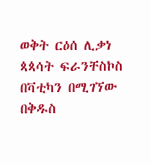ወቅት ርዕሰ ሊቃነ ጳጳሳት ፍራንቸስኮስ በቫቲካን በሚገኘው በቅዱስ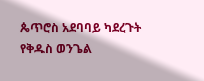ጴጥሮስ አደባባይ ካደረጉት የቅዱስ ወንጌል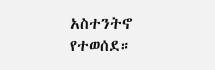አስተንትኖ የተወሰደ።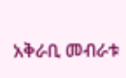አቅራቢ መብራቱ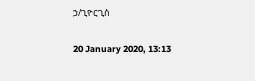ኃ/ጊዮርጊስ

20 January 2020, 13:13